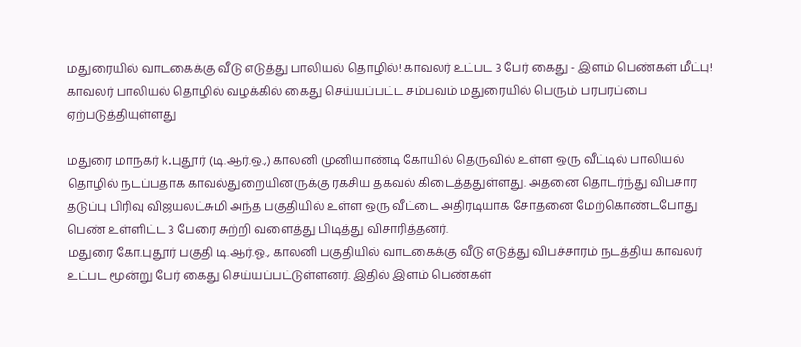மதுரையில் வாடகைக்கு வீடு எடுத்து பாலியல் தொழில்! காவலர் உட்பட 3 பேர் கைது - இளம் பெண்கள் மீட்பு!
காவலர் பாலியல் தொழில் வழக்கில் கைது செய்யப்பட்ட சம்பவம் மதுரையில் பெரும் பரபரப்பை ஏற்படுத்தியுள்ளது

மதுரை மாநகர் k.புதூர் (டி.ஆர்.ஒ.,) காலனி முனியாண்டி கோயில் தெருவில் உள்ள ஒரு வீட்டில் பாலியல் தொழில் நடப்பதாக காவல்துறையினருக்கு ரகசிய தகவல் கிடைத்ததுள்ளது. அதனை தொடர்ந்து விபசார தடுப்பு பிரிவு விஜயலட்சுமி அந்த பகுதியில் உள்ள ஒரு வீட்டை அதிரடியாக சோதனை மேற்கொண்டபோது பெண் உள்ளிட்ட 3 பேரை சுற்றி வளைத்து பிடித்து விசாரித்தனர்.
மதுரை கோ.புதூர் பகுதி டி.ஆர்.ஓ., காலனி பகுதியில் வாடகைக்கு வீடு எடுத்து விபச்சாரம் நடத்திய காவலர் உட்பட மூன்று பேர் கைது செய்யப்பட்டுள்ளனர். இதில் இளம் பெண்கள்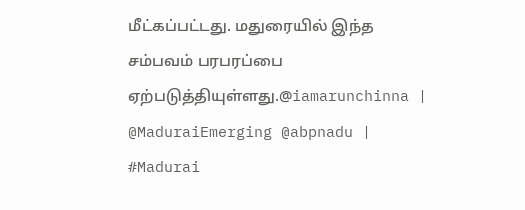மீட்கப்பட்டது. மதுரையில் இந்த சம்பவம் பரபரப்பை ஏற்படுத்தியுள்ளது.@iamarunchinna | @MaduraiEmerging @abpnadu | #Madurai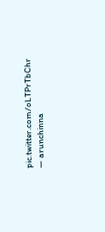pic.twitter.com/oLTPrTbChr
— arunchinna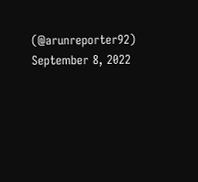(@arunreporter92) September 8, 2022